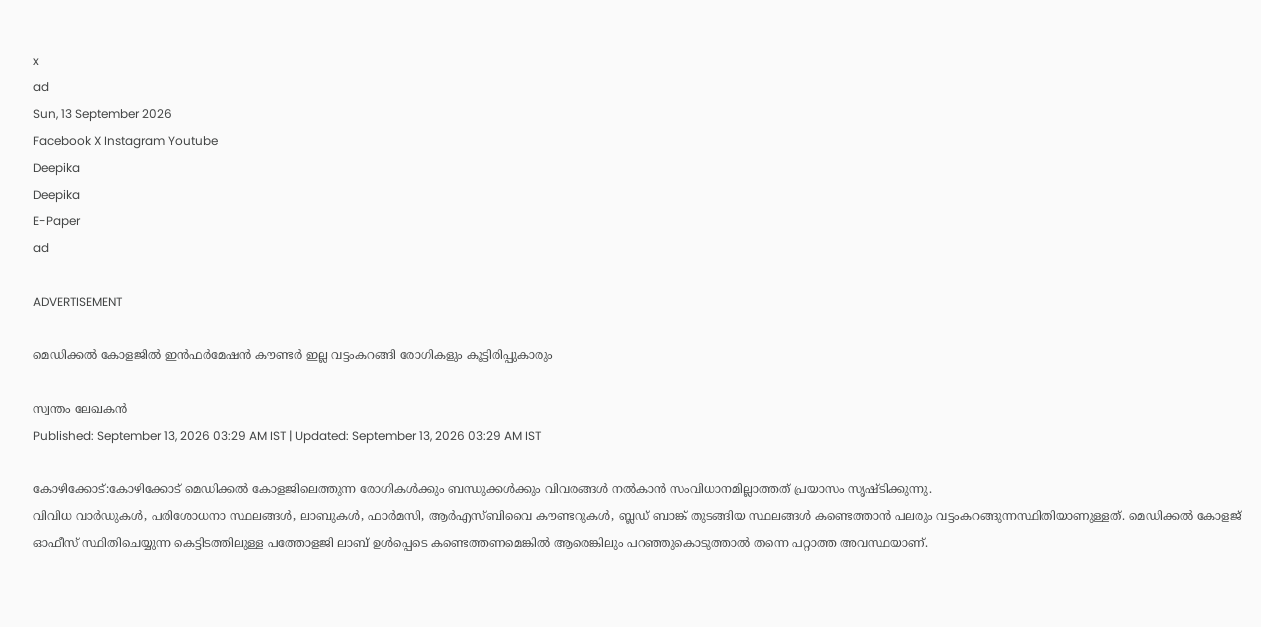x
ad
Sun, 13 September 2026
Facebook X Instagram Youtube
Deepika
Deepika
E-Paper
ad

ADVERTISEMENT

മെഡിക്കല്‍ കോളജില്‍ ഇന്‍ഫര്‍മേഷന്‍ കൗണ്ടര്‍ ഇല്ല വട്ടംകറങ്ങി രോഗികളും കൂട്ടിരിപ്പുകാരും

സ്വന്തം ലേഖകന്‍
Published: September 13, 2026 03:29 AM IST | Updated: September 13, 2026 03:29 AM IST

കോഴിക്കോട്:കോഴിക്കോട്‌ മെഡിക്കൽ കോളജിലെത്തുന്ന രോഗികൾക്കും ബന്ധുക്കൾക്കും വിവരങ്ങൾ നൽകാൻ സംവിധാനമില്ലാത്തത് പ്രയാസം സൃഷ്ടിക്കുന്നു.
വിവിധ വാർഡുകൾ, പരിശോധനാ സ്ഥലങ്ങൾ, ലാബുകൾ, ഫാർമസി, ആർഎസ്ബിവൈ കൗണ്ടറുകൾ, ബ്ലഡ് ബാങ്ക് തുടങ്ങിയ സ്ഥലങ്ങൾ കണ്ടെത്താൻ പലരും വട്ടംകറങ്ങുന്നസ്ഥിതിയാണുള്ളത്‌. മെഡിക്കൽ കോളജ് ഓഫീസ് സ്ഥിതിചെയ്യുന്ന കെട്ടിടത്തിലുള്ള പത്തോളജി ലാബ് ഉൾപ്പെടെ കണ്ടെത്തണമെങ്കിൽ ആരെങ്കിലും പറഞ്ഞുകൊട‌ുത്താൽ തന്നെ പറ്റാത്ത അവസ്ഥയാണ്.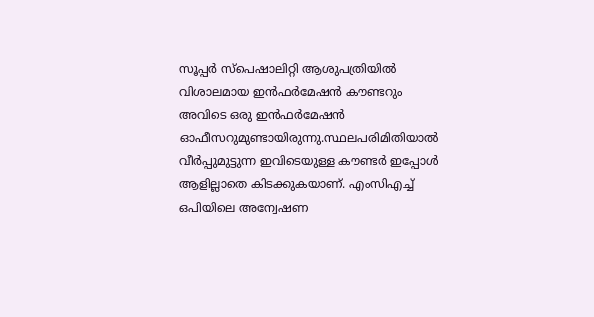സൂപ്പർ സ്പെഷാലിറ്റി ആശുപത്രിയിൽ വിശാലമായ ഇൻഫർമേഷൻ കൗണ്ടറും അവിടെ ഒരു ഇൻഫർമേഷൻ ഓഫീസറുമുണ്ടായിരുന്നു.സ്ഥലപരിമിതിയാൽ വീർപ്പുമുട്ടുന്ന ഇവിടെയുള്ള കൗണ്ടർ ഇപ്പോള്‍ ആളില്ലാതെ കിടക്കുകയാണ്. എംസിഎച്ച് ഒപിയിലെ അന്വേഷണ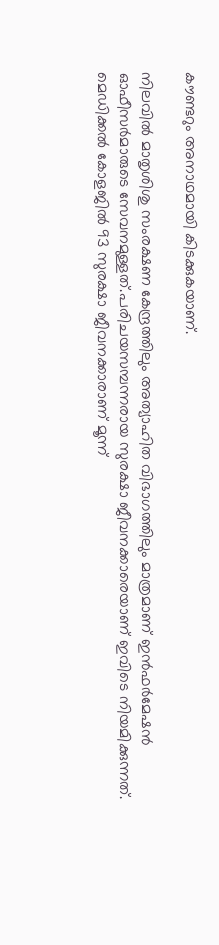കൗണ്ടറും അനാഥമായി കിടക്കുകയാണ്.

നിലവിൽ മാതൃശിശു സംരക്ഷണ കേന്ദ്രത്തിലും അത്യാഹിത വിഭാഗത്തിലും മാത്രമാണ് ഇൻഫർമേഷൻ ഓഫീസർമാരുടെ സേവനമുള്ളത്‌.പരിചയസമ്പന്നരായ സുരക്ഷാ ജീവനക്കാരെയാണ് ഇവിടെ നിയമിക്കുന്നത്. മെഡിക്കൽ കോളജിൽ 93 സുരക്ഷാ ജീവനക്കാരാണ് മൂന്ന്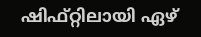ഷിഫ്റ്റിലായി ഏഴ്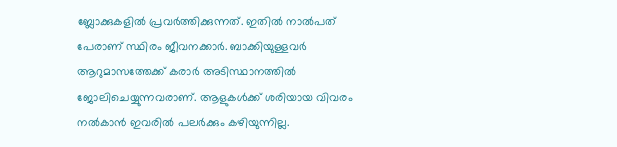ബ്ലോക്കുകളിൽ പ്രവർത്തിക്കുന്നത്. ഇതിൽ നാല്‍പത് പേരാണ് സ്ഥിരം ജീവനക്കാർ. ബാക്കിയുള്ളവർ ആറുമാസത്തേക്ക് കരാർ അടിസ്ഥാനത്തിൽ ജോലിചെയ്യുന്നവരാണ്. ആളുകൾക്ക്‌ ശരിയായ വിവരം നൽകാൻ ഇവരിൽ പലർക്കും കഴിയുന്നില്ല.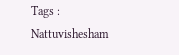Tags : Nattuvishesham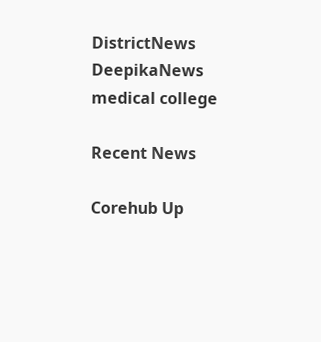DistrictNews DeepikaNews medical college

Recent News

Corehub Up